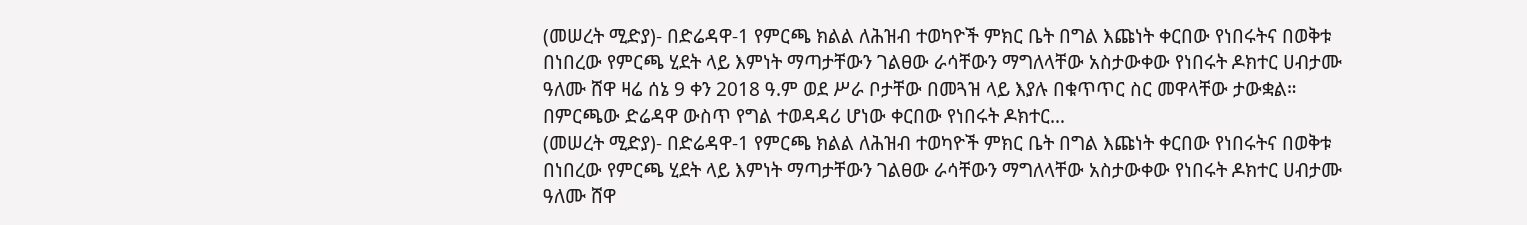(መሠረት ሚድያ)- በድሬዳዋ-1 የምርጫ ክልል ለሕዝብ ተወካዮች ምክር ቤት በግል እጩነት ቀርበው የነበሩትና በወቅቱ በነበረው የምርጫ ሂደት ላይ እምነት ማጣታቸውን ገልፀው ራሳቸውን ማግለላቸው አስታውቀው የነበሩት ዶክተር ሀብታሙ ዓለሙ ሸዋ ዛሬ ሰኔ 9 ቀን 2018 ዓ.ም ወደ ሥራ ቦታቸው በመጓዝ ላይ እያሉ በቁጥጥር ስር መዋላቸው ታውቋል።
በምርጫው ድሬዳዋ ውስጥ የግል ተወዳዳሪ ሆነው ቀርበው የነበሩት ዶክተር…
(መሠረት ሚድያ)- በድሬዳዋ-1 የምርጫ ክልል ለሕዝብ ተወካዮች ምክር ቤት በግል እጩነት ቀርበው የነበሩትና በወቅቱ በነበረው የምርጫ ሂደት ላይ እምነት ማጣታቸውን ገልፀው ራሳቸውን ማግለላቸው አስታውቀው የነበሩት ዶክተር ሀብታሙ ዓለሙ ሸዋ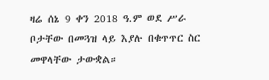ዛሬ ሰኔ 9 ቀን 2018 ዓ.ም ወደ ሥራ ቦታቸው በመጓዝ ላይ እያሉ በቁጥጥር ስር መዋላቸው ታውቋል።